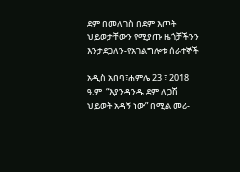ደም በመለገስ በደም እጦት ህይወታቸውን የሚያጡ ዜጎቻችንን እንታደጋለን-የአገልግሎቱ ሰራተኞች

አዲስ አበባ፣ሐምሌ 23 ፣ 2018 ዓ.ም  “እያንዳንዱ ደም ለጋሽ ህይወት አዳኝ ነው” በሚል መሪ-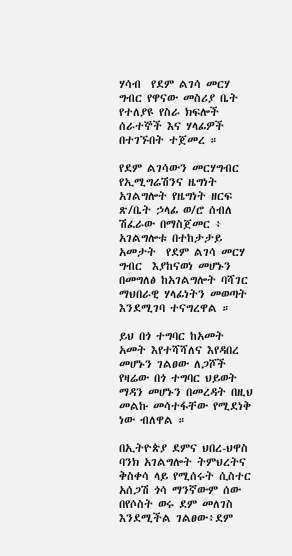ሃሳብ  የደም ልገሳ መርሃ ግብር የዋናው መስሪያ ቤት የተለያዩ የስራ ክፍሎች ሰራተኞች እና ሃላፊዎች በተገኙበት ተጀመረ ።

የደም ልገሳውን መርሃግብር የኢሚግሬሽንና ዜግነት አገልግሎት የዜግነት ዘርፍ ጽ/ቤት ኃላፊ ወ/ሮ ሰብለ ሽፈራው በማስጀመር ፥ አገልግሎቱ በተከታታይ አመታት  የደም ልገሳ መርሃ ግብር  እያከናወነ መሆኑን በመግለፅ ከአገልግሎት ባሻገር ማህበራዊ ሃላፊነትን መወጣት እንደሚገባ ተናግረዋል ።

ይህ በጎ ተግባር ከአመት አመት እየተሻሻለና እየዳበረ መሆኑን ገልፀው ለጋሾች የዛሬው በጎ ተግባር ህይወት ማዳን መሆኑን በመረዳት በዚህ መልኩ መሳተፋቸው የሚደነቅ ነው ብለዋል ።

በኢትዮጵያ ደምና ህበረ-ህዋስ  ባንክ አገልግሎት ትምህረትና ቅስቀሳ ላይ የሚሰሩት ሲስተር አሰጋሽ ጎሳ ማንኛውም ሰው በየሶስት ወሩ ደም መለገስ እንደሚችል ገልፀው፥ደም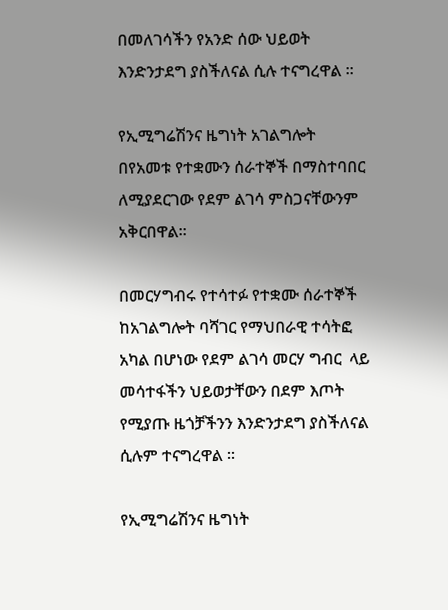በመለገሳችን የአንድ ሰው ህይወት እንድንታደግ ያስችለናል ሲሉ ተናግረዋል ፡፡

የኢሚግሬሽንና ዜግነት አገልግሎት በየአመቱ የተቋሙን ሰራተኞች በማስተባበር ለሚያደርገው የደም ልገሳ ምስጋናቸውንም  አቅርበዋል።

በመርሃግብሩ የተሳተፉ የተቋሙ ሰራተኞች ከአገልግሎት ባሻገር የማህበራዊ ተሳትፎ አካል በሆነው የደም ልገሳ መርሃ ግብር  ላይ መሳተፋችን ህይወታቸውን በደም እጦት የሚያጡ ዜጎቻችንን እንድንታደግ ያስችለናል ሲሉም ተናግረዋል ፡፡

የኢሚግሬሽንና ዜግነት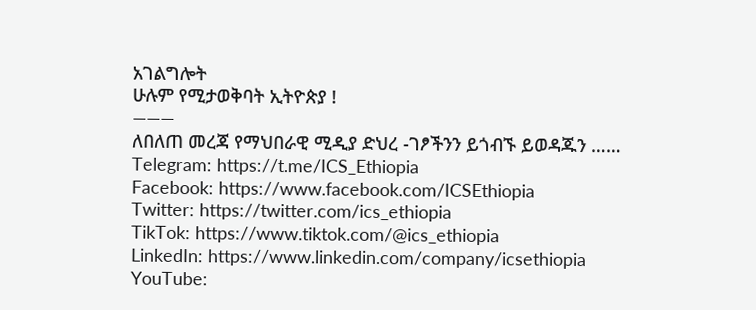አገልግሎት
ሁሉም የሚታወቅባት ኢትዮጵያ !
———
ለበለጠ መረጃ የማህበራዊ ሚዲያ ድህረ -ገፆችንን ይጎብኙ ይወዳጁን ……
Telegram: https://t.me/ICS_Ethiopia
Facebook: https://www.facebook.com/ICSEthiopia
Twitter: https://twitter.com/ics_ethiopia
TikTok: https://www.tiktok.com/@ics_ethiopia
LinkedIn: https://www.linkedin.com/company/icsethiopia
YouTube: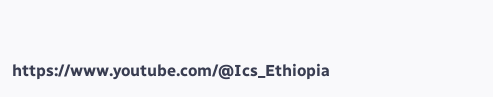https://www.youtube.com/@Ics_Ethiopia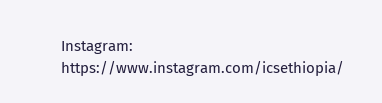Instagram: https://www.instagram.com/icsethiopia/